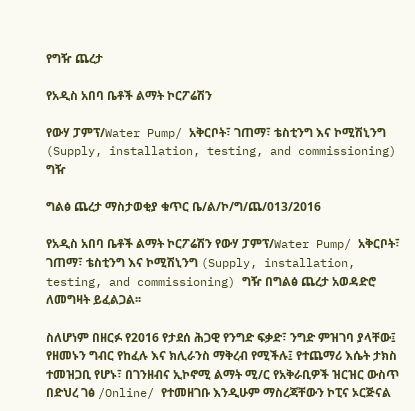የግዥ ጨረታ

የአዲስ አበባ ቤቶች ልማት ኮርፖሬሽን

የውሃ ፓምፕ/Water Pump/ አቅርቦት፣ ገጠማ፣ ቴስቲንግ እና ኮሚሽኒንግ (Supply, installation, testing, and commissioning) ግዥ

ግልፅ ጨረታ ማስታወቂያ ቁጥር ቤ/ል/ኮ/ግ/ጨ/013/2016

የአዲስ አበባ ቤቶች ልማት ኮርፖሬሽን የውሃ ፓምፕ/Water Pump/ አቅርቦት፣ ገጠማ፣ ቴስቲንግ እና ኮሚሽኒንግ (Supply, installation, testing, and commissioning) ግዥ በግልፅ ጨረታ አወዳድሮ ለመግዛት ይፈልጋል፡፡

ስለሆነም በዘርፉ የ2016 የታደሰ ሕጋዊ የንግድ ፍቃድ፣ ንግድ ምዝገባ ያላቸው፤ የዘመኑን ግብር የከፈሉ እና ክሊራንስ ማቅረብ የሚችሉ፤ የተጨማሪ እሴት ታክስ ተመዝጋቢ የሆኑ፣ በገንዘብና ኢኮኖሚ ልማት ሚ/ር የአቅራቢዎች ዝርዝር ውስጥ በድህረ ገፅ /Online/ የተመዘገቡ እንዲሁም ማስረጃቸውን ኮፒና ኦርጅናል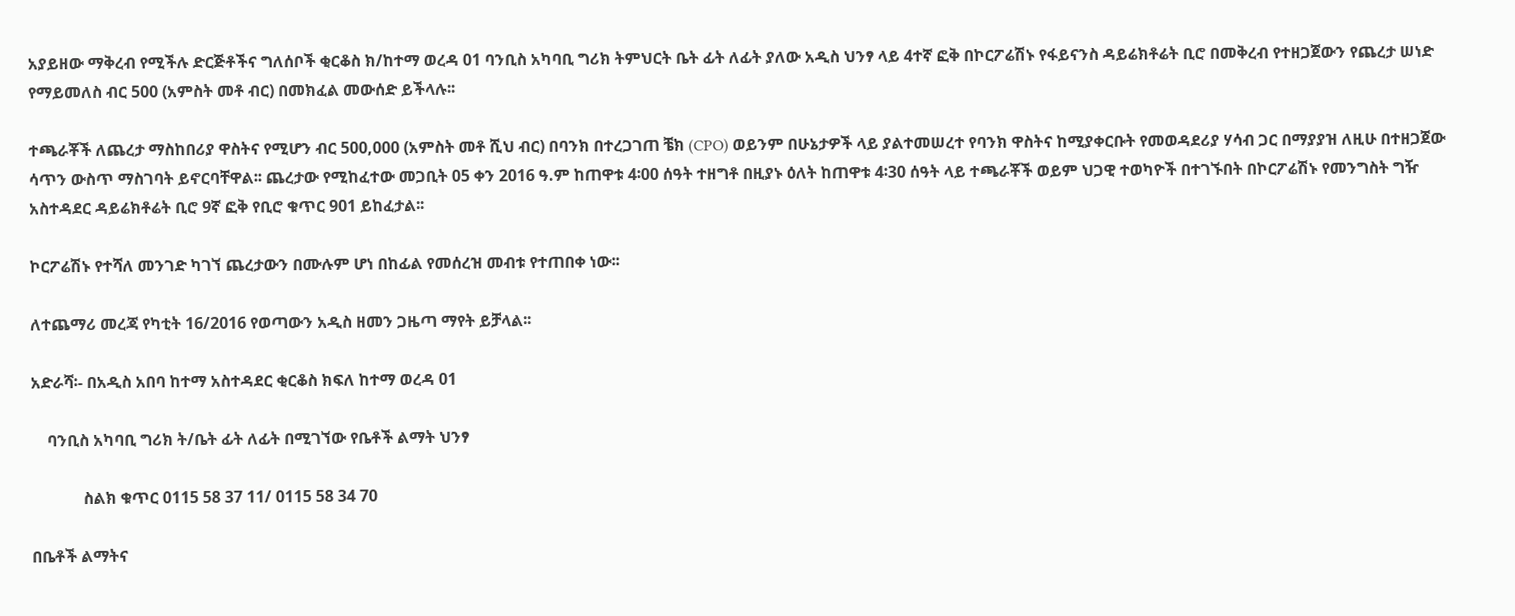አያይዘው ማቅረብ የሚችሉ ድርጅቶችና ግለሰቦች ቂርቆስ ክ/ከተማ ወረዳ 01 ባንቢስ አካባቢ ግሪክ ትምህርት ቤት ፊት ለፊት ያለው አዲስ ህንፃ ላይ 4ተኛ ፎቅ በኮርፖሬሽኑ የፋይናንስ ዳይሬክቶሬት ቢሮ በመቅረብ የተዘጋጀውን የጨረታ ሠነድ የማይመለስ ብር 500 (አምስት መቶ ብር) በመክፈል መውሰድ ይችላሉ፡፡

ተጫራቾች ለጨረታ ማስከበሪያ ዋስትና የሚሆን ብር 500,000 (አምስት መቶ ሺህ ብር) በባንክ በተረጋገጠ ቼክ (CPO) ወይንም በሁኔታዎች ላይ ያልተመሠረተ የባንክ ዋስትና ከሚያቀርቡት የመወዳደሪያ ሃሳብ ጋር በማያያዝ ለዚሁ በተዘጋጀው ሳጥን ውስጥ ማስገባት ይኖርባቸዋል፡፡ ጨረታው የሚከፈተው መጋቢት 05 ቀን 2016 ዓ.ም ከጠዋቱ 4፡00 ሰዓት ተዘግቶ በዚያኑ ዕለት ከጠዋቱ 4፡30 ሰዓት ላይ ተጫራቾች ወይም ህጋዊ ተወካዮች በተገኙበት በኮርፖሬሽኑ የመንግስት ግዥ አስተዳደር ዳይሬክቶሬት ቢሮ 9ኛ ፎቅ የቢሮ ቁጥር 901 ይከፈታል፡፡

ኮርፖሬሽኑ የተሻለ መንገድ ካገኘ ጨረታውን በሙሉም ሆነ በከፊል የመሰረዝ መብቱ የተጠበቀ ነው፡፡

ለተጨማሪ መረጃ የካቲት 16/2016 የወጣውን አዲስ ዘመን ጋዜጣ ማየት ይቻላል፡፡

አድራሻ፡- በአዲስ አበባ ከተማ አስተዳደር ቂርቆስ ክፍለ ከተማ ወረዳ 01

    ባንቢስ አካባቢ ግሪክ ት/ቤት ፊት ለፊት በሚገኘው የቤቶች ልማት ህንፃ

             ስልክ ቁጥር 0115 58 37 11/ 0115 58 34 70

በቤቶች ልማትና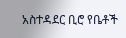አስተዳደር ቢሮ የቤቶች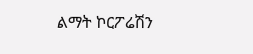ልማት ኮርፖሬሽን